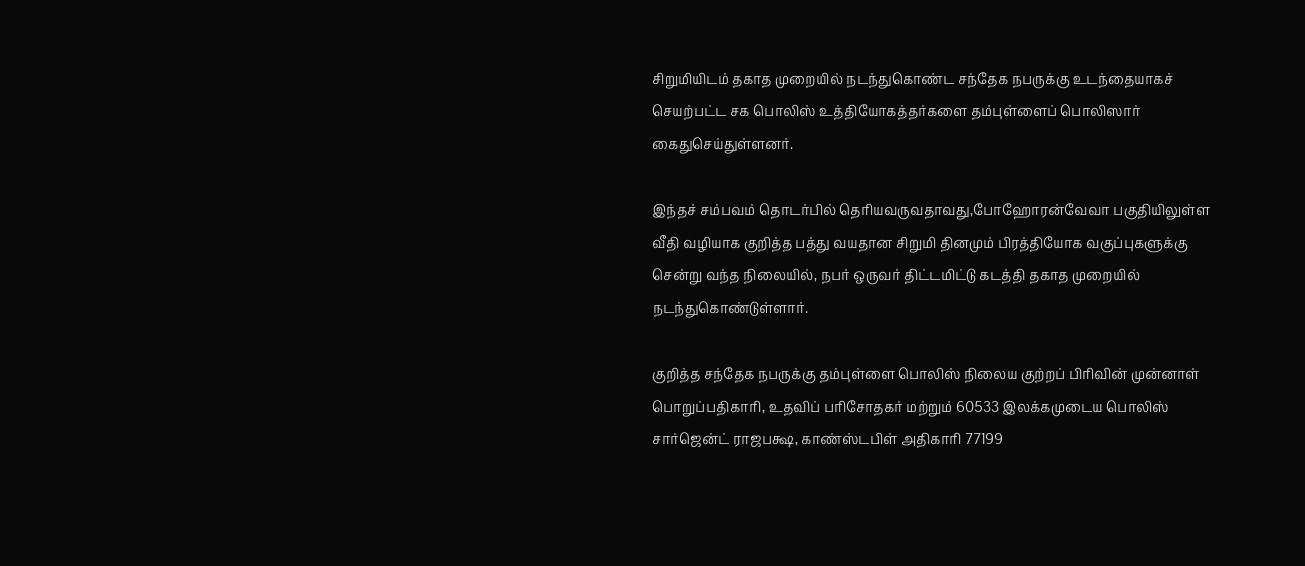சிறுமியிடம் தகாத முறையில் நடந்துகொண்ட சந்தேக நபருக்கு உடந்தையாகச் செயற்பட்ட சக பொலிஸ் உத்தியோகத்தர்களை தம்புள்ளைப் பொலிஸார் கைதுசெய்துள்ளனர்.

இந்தச் சம்பவம் தொடர்பில் தெரியவருவதாவது,போஹோரன்வேவா பகுதியிலுள்ள வீதி வழியாக குறித்த பத்து வயதான சிறுமி தினமும் பிரத்தியோக வகுப்புகளுக்கு சென்று வந்த நிலையில், நபர் ஒருவர் திட்டமிட்டு கடத்தி தகாத முறையில் நடந்துகொண்டுள்ளார்.

குறித்த சந்தேக நபருக்கு தம்புள்ளை பொலிஸ் நிலைய குற்றப் பிரிவின் முன்னாள் பொறுப்பதிகாரி, உதவிப் பரிசோதகர் மற்றும் 60533 இலக்கமுடைய பொலிஸ் சார்ஜென்ட் ராஜபக்ஷ, காண்ஸ்டபிள் அதிகாரி 77199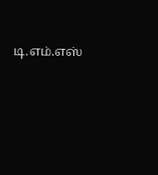டி.எம்.எஸ்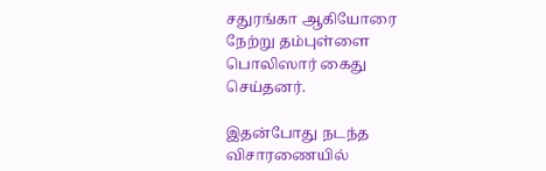சதுரங்கா ஆகியோரை நேற்று தம்புள்ளை பொலிஸார் கைது செய்தனர்.

இதன்போது நடந்த விசாரணையில்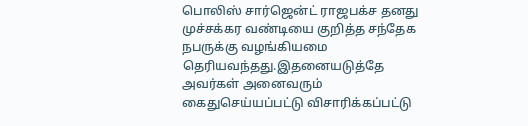பொலிஸ் சார்ஜென்ட் ராஜபக்ச தனது முச்சக்கர வண்டியை குறித்த சந்தேக நபருக்கு வழங்கியமை தெரியவந்தது.இதனையடுத்தே அவர்கள் அனைவரும் கைதுசெய்யப்பட்டு விசாரிக்கப்பட்டு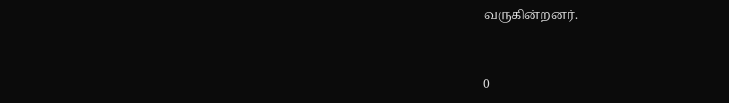வருகின்றனர்.


0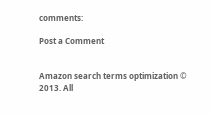comments:

Post a Comment


Amazon search terms optimization © 2013. All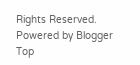Rights Reserved. Powered by Blogger
Top